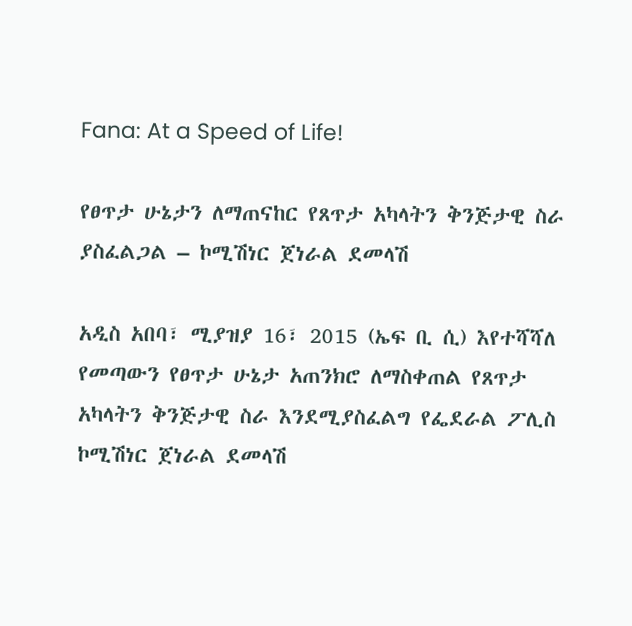Fana: At a Speed of Life!

የፀጥታ ሁኔታን ለማጠናከር የጸጥታ አካላትን ቅንጅታዊ ስራ ያስፈልጋል – ኮሚሽነር ጀነራል ደመላሽ

አዲስ አበባ፣ ሚያዝያ 16፣ 2015 (ኤፍ ቢ ሲ) እየተሻሻለ የመጣውን የፀጥታ ሁኔታ አጠንክሮ ለማስቀጠል የጸጥታ አካላትን ቅንጅታዊ ስራ እንደሚያስፈልግ የፌደራል ፖሊስ ኮሚሽነር ጀነራል ደመላሽ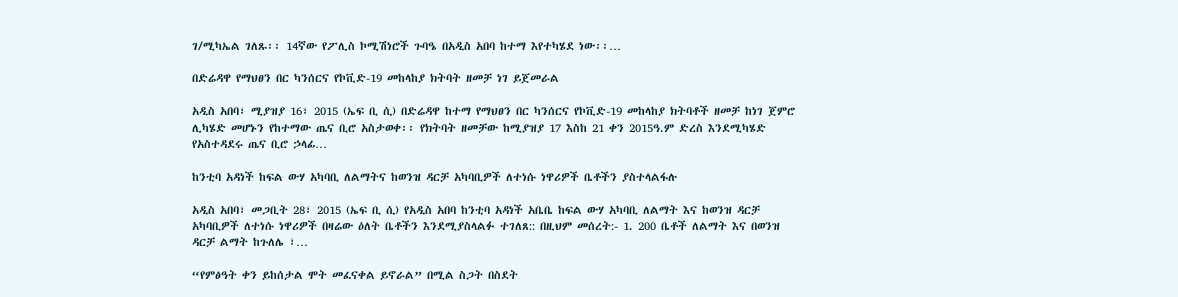ገ/ሚካኤል ገለጹ፡፡ 14ኛው የፖሊስ ኮሚሽነሮች ጉባዔ በአዲስ አበባ ከተማ እየተካሄደ ነው፡፡…

በድሬዳዋ የማህፀን በር ካንሰርና የኮቪድ-19 መከላከያ ክትባት ዘመቻ ነገ ይጀመራል

አዲስ አበባ፣ ሚያዝያ 16፣ 2015 (ኤፍ ቢ ሲ) በድሬዳዋ ከተማ የማህፀን በር ካንሰርና የኮቪድ-19 መከላከያ ክትባቶች ዘመቻ ከነገ ጀምሮ ሊካሄድ መሆኑን የከተማው ጤና ቢሮ አስታወቀ፡፡ የክትባት ዘመቻው ከሚያዝያ 17 እስከ 21 ቀን 2015ዓ.ም ድረስ እንደሚካሄድ የአስተዳደሩ ጤና ቢሮ ኃላፊ…

ከንቲባ አዳነች ከፍል ውሃ አካባቢ ለልማትና ከወንዝ ዳርቻ አካባቢዎች ለተነሱ ነዋሪዎች ቤቶችን ያስተላልፋሉ

አዲስ አበባ፣ መጋቢት 28፣ 2015 (ኤፍ ቢ ሲ) የአዲስ አበባ ከንቲባ አዳነች አቤቤ ከፍል ውሃ አካባቢ ለልማት እና ከወንዝ ዳርቻ አካባቢዎች ለተነሱ ነዋሪዎች በዛሬው ዕለት ቤቶችን እንደሚያስላልፉ ተገለጸ:: በዚህም መሰረት:- 1. 200 ቤቶች ለልማት እና በወንዝ ዳርቻ ልማት ከጉለሌ ፣…

“የምፅዓት ቀን ይከሰታል ሞት መፈናቀል ይኖራል” በሚል ስጋት በስደት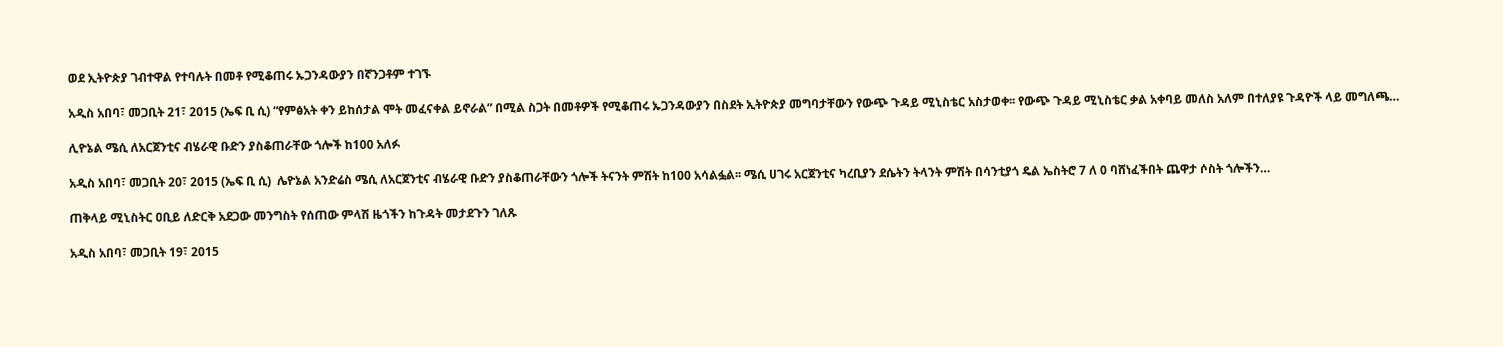ወደ ኢትዮጵያ ገብተዋል የተባሉት በመቶ የሚቆጠሩ ኡጋንዳውያን በኛንጋቶም ተገኙ

አዲስ አበባ፣ መጋቢት 21፣ 2015 (ኤፍ ቢ ሲ) “የምፅአት ቀን ይከሰታል ሞት መፈናቀል ይኖራል” በሚል ስጋት በመቶዎች የሚቆጠሩ ኡጋንዳውያን በስደት ኢትዮጵያ መግባታቸውን የውጭ ጉዳይ ሚኒስቴር አስታወቀ፡፡ የውጭ ጉዳይ ሚኒስቴር ቃል አቀባይ መለስ አለም በተለያዩ ጉዳዮች ላይ መግለጫ…

ሊዮኔል ሜሲ ለአርጀንቲና ብሄራዊ ቡድን ያስቆጠራቸው ጎሎች ከ100 አለፉ

አዲስ አበባ፣ መጋቢት 20፣ 2015 (ኤፍ ቢ ሲ)  ሌዮኔል አንድሬስ ሜሲ ለአርጀንቲና ብሄራዊ ቡድን ያስቆጠራቸውን ጎሎች ትናንት ምሽት ከ100 አሳልፏል፡፡ ሜሲ ሀገሩ አርጀንቲና ካረቢያን ደሴትን ትላንት ምሽት በሳንቲያጎ ዴል ኤስትሮ 7 ለ 0 ባሸነፈችበት ጨዋታ ሶስት ጎሎችን…

ጠቅላይ ሚኒስትር ዐቢይ ለድርቅ አደጋው መንግስት የሰጠው ምላሽ ዜጎችን ከጉዳት መታደጉን ገለጹ

አዲስ አበባ፣ መጋቢት 19፣ 2015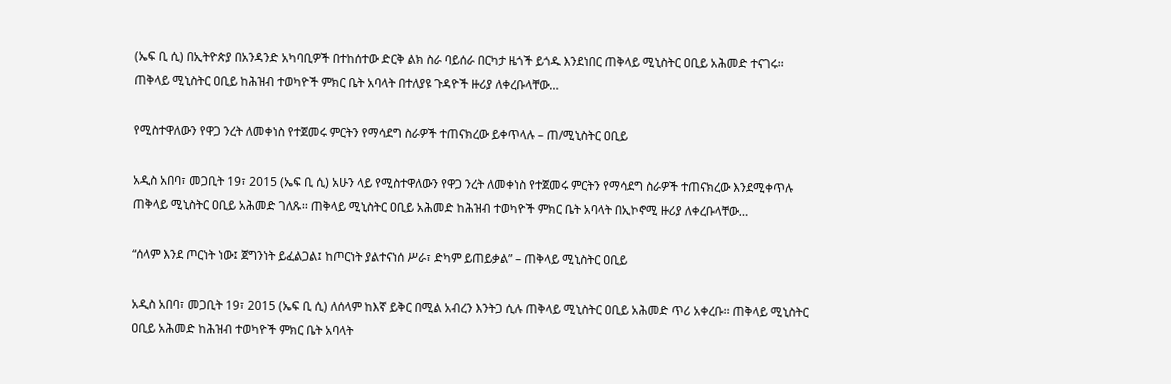(ኤፍ ቢ ሲ) በኢትዮጵያ በአንዳንድ አካባቢዎች በተከሰተው ድርቅ ልክ ስራ ባይሰራ በርካታ ዜጎች ይጎዱ እንደነበር ጠቅላይ ሚኒስትር ዐቢይ አሕመድ ተናገሩ፡፡ ጠቅላይ ሚኒስትር ዐቢይ ከሕዝብ ተወካዮች ምክር ቤት አባላት በተለያዩ ጉዳዮች ዙሪያ ለቀረቡላቸው…

የሚስተዋለውን የዋጋ ንረት ለመቀነስ የተጀመሩ ምርትን የማሳደግ ስራዎች ተጠናክረው ይቀጥላሉ – ጠ/ሚኒስትር ዐቢይ

አዲስ አበባ፣ መጋቢት 19፣ 2015 (ኤፍ ቢ ሲ) አሁን ላይ የሚስተዋለውን የዋጋ ንረት ለመቀነስ የተጀመሩ ምርትን የማሳደግ ስራዎች ተጠናክረው እንደሚቀጥሉ ጠቅላይ ሚኒስትር ዐቢይ አሕመድ ገለጹ፡፡ ጠቅላይ ሚኒስትር ዐቢይ አሕመድ ከሕዝብ ተወካዮች ምክር ቤት አባላት በኢኮኖሚ ዙሪያ ለቀረቡላቸው…

“ሰላም እንደ ጦርነት ነው፤ ጀግንነት ይፈልጋል፤ ከጦርነት ያልተናነሰ ሥራ፣ ድካም ይጠይቃል” – ጠቅላይ ሚኒስትር ዐቢይ

አዲስ አበባ፣ መጋቢት 19፣ 2015 (ኤፍ ቢ ሲ) ለሰላም ከእኛ ይቅር በሚል አብረን እንትጋ ሲሉ ጠቅላይ ሚኒስትር ዐቢይ አሕመድ ጥሪ አቀረቡ፡፡ ጠቅላይ ሚኒስትር ዐቢይ አሕመድ ከሕዝብ ተወካዮች ምክር ቤት አባላት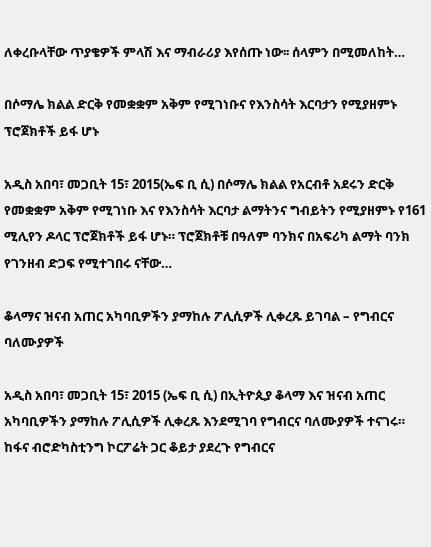ለቀረቡላቸው ጥያቄዎች ምላሽ እና ማብራሪያ እየሰጡ ነው፡፡ ሰላምን በሚመለከት…

በሶማሌ ክልል ድርቅ የመቋቋም አቅም የሚገነቡና የእንስሳት እርባታን የሚያዘምኑ ፕሮጀክቶች ይፋ ሆኑ

አዲስ አበባ፣ መጋቢት 15፣ 2015(ኤፍ ቢ ሲ) በሶማሌ ክልል የአርብቶ አደሩን ድርቅ የመቋቋም አቅም የሚገነቡ እና የእንስሳት እርባታ ልማትንና ግብይትን የሚያዘምኑ የ161 ሚሊየን ዶላር ፕሮጀክቶች ይፋ ሆኑ። ፕሮጀክቶቹ በዓለም ባንክና በአፍሪካ ልማት ባንክ የገንዘብ ድጋፍ የሚተገበሩ ናቸው…

ቆላማና ዝናብ አጠር አካባቢዎችን ያማከሉ ፖሊሲዎች ሊቀረጹ ይገባል – የግብርና ባለሙያዎች

አዲስ አበባ፣ መጋቢት 15፣ 2015 (ኤፍ ቢ ሲ) በኢትዮጲያ ቆላማ እና ዝናብ አጠር አካባቢዎችን ያማከሉ ፖሊሲዎች ሊቀረጹ እንደሚገባ የግብርና ባለሙያዎች ተናገሩ። ከፋና ብሮድካስቲንግ ኮርፖሬት ጋር ቆይታ ያደረጉ የግብርና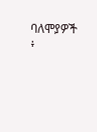ባለሞያዎች ፥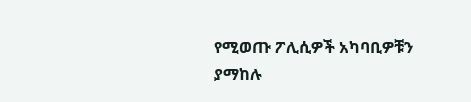የሚወጡ ፖሊሲዎች አካባቢዎቹን ያማከሉ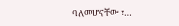ባለመሆናቸው ፣…